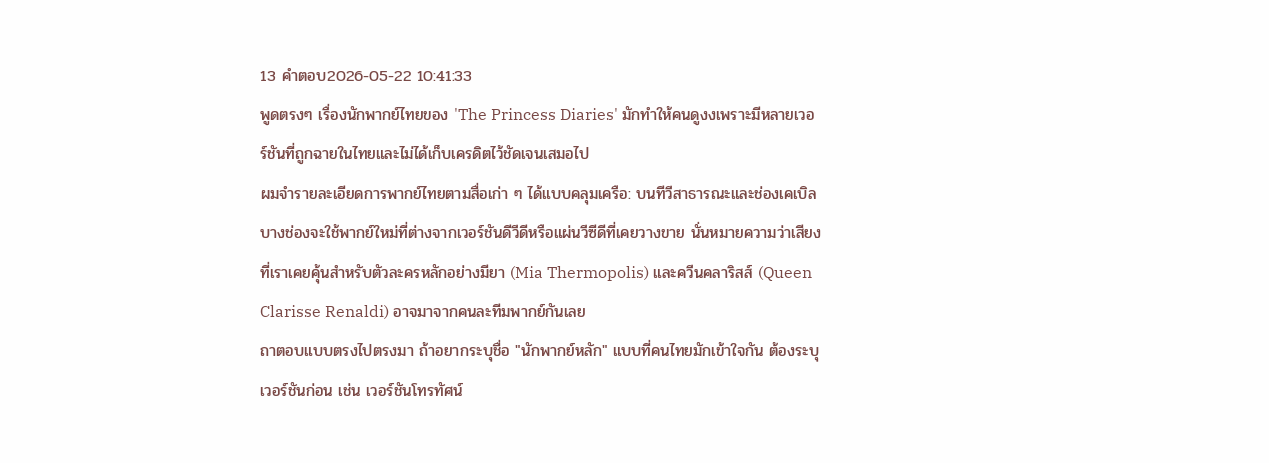13 คำตอบ2026-05-22 10:41:33
พูดตรงๆ เรื่องนักพากย์ไทยของ 'The Princess Diaries' มักทำให้คนดูงงเพราะมีหลายเวอร์ชันที่ถูกฉายในไทยและไม่ได้เก็บเครดิตไว้ชัดเจนเสมอไป
ผมจำรายละเอียดการพากย์ไทยตามสื่อเก่า ๆ ได้แบบคลุมเครือ: บนทีวีสาธารณะและช่องเคเบิลบางช่องจะใช้พากย์ใหม่ที่ต่างจากเวอร์ชันดีวีดีหรือแผ่นวีซีดีที่เคยวางขาย นั่นหมายความว่าเสียงที่เราเคยคุ้นสำหรับตัวละครหลักอย่างมียา (Mia Thermopolis) และควีนคลาริสส์ (Queen Clarisse Renaldi) อาจมาจากคนละทีมพากย์กันเลย
ถาตอบแบบตรงไปตรงมา ถ้าอยากระบุชื่อ "นักพากย์หลัก" แบบที่คนไทยมักเข้าใจกัน ต้องระบุเวอร์ชันก่อน เช่น เวอร์ชันโทรทัศน์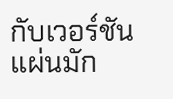กับเวอร์ชันแผ่นมัก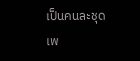เป็นคนละชุด เพ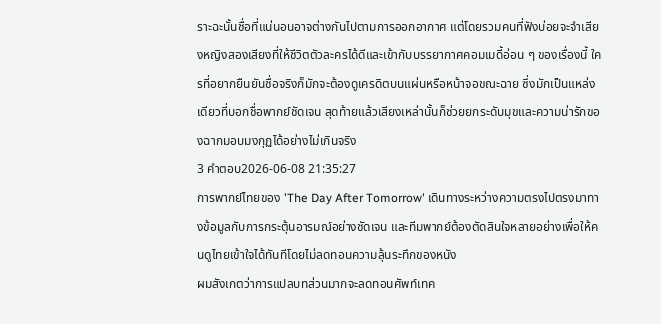ราะฉะนั้นชื่อที่แน่นอนอาจต่างกันไปตามการออกอากาศ แต่โดยรวมคนที่ฟังบ่อยจะจำเสียงหญิงสองเสียงที่ให้ชีวิตตัวละครได้ดีและเข้ากับบรรยากาศคอมเมดี้อ่อน ๆ ของเรื่องนี้ ใครที่อยากยืนยันชื่อจริงก็มักจะต้องดูเครดิตบนแผ่นหรือหน้าจอขณะฉาย ซึ่งมักเป็นแหล่งเดียวที่บอกชื่อพากย์ชัดเจน สุดท้ายแล้วเสียงเหล่านั้นก็ช่วยยกระดับมุขและความน่ารักของฉากมอบมงกุฏได้อย่างไม่เกินจริง
3 คำตอบ2026-06-08 21:35:27
การพากย์ไทยของ 'The Day After Tomorrow' เดินทางระหว่างความตรงไปตรงมาทางข้อมูลกับการกระตุ้นอารมณ์อย่างชัดเจน และทีมพากย์ต้องตัดสินใจหลายอย่างเพื่อให้คนดูไทยเข้าใจได้ทันทีโดยไม่ลดทอนความลุ้นระทึกของหนัง
ผมสังเกตว่าการแปลบทส่วนมากจะลดทอนศัพท์เทค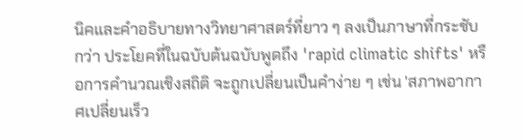นิคและคำอธิบายทางวิทยาศาสตร์ที่ยาว ๆ ลงเป็นภาษาที่กระชับกว่า ประโยคที่ในฉบับต้นฉบับพูดถึง 'rapid climatic shifts' หรือการคำนวณเชิงสถิติ จะถูกเปลี่ยนเป็นคำง่าย ๆ เช่น 'สภาพอากาศเปลี่ยนเร็ว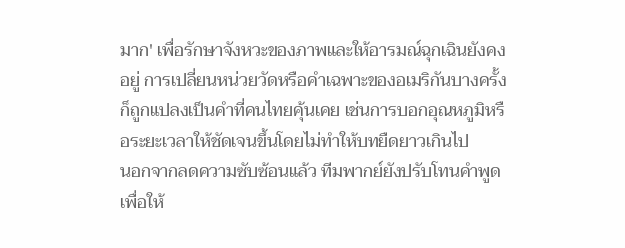มาก' เพื่อรักษาจังหวะของภาพและให้อารมณ์ฉุกเฉินยังคงอยู่ การเปลี่ยนหน่วยวัดหรือคำเฉพาะของอเมริกันบางครั้งก็ถูกแปลงเป็นคำที่คนไทยคุ้นเคย เช่นการบอกอุณหภูมิหรือระยะเวลาให้ชัดเจนขึ้นโดยไม่ทำให้บทยืดยาวเกินไป
นอกจากลดความซับซ้อนแล้ว ทีมพากย์ยังปรับโทนคำพูดเพื่อให้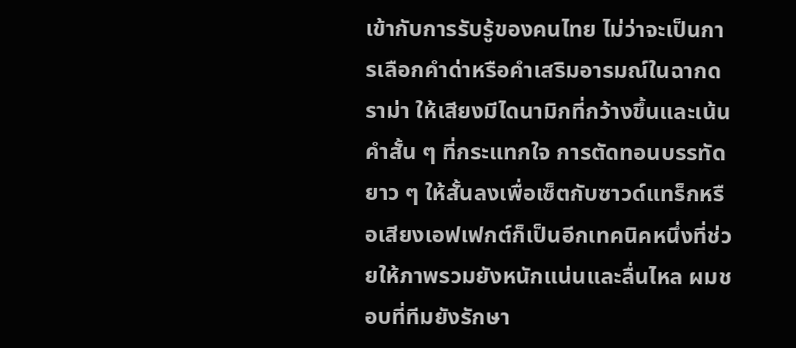เข้ากับการรับรู้ของคนไทย ไม่ว่าจะเป็นการเลือกคำด่าหรือคำเสริมอารมณ์ในฉากดราม่า ให้เสียงมีไดนามิกที่กว้างขึ้นและเน้นคำสั้น ๆ ที่กระแทกใจ การตัดทอนบรรทัดยาว ๆ ให้สั้นลงเพื่อเซ็ตกับซาวด์แทร็กหรือเสียงเอฟเฟกต์ก็เป็นอีกเทคนิคหนึ่งที่ช่วยให้ภาพรวมยังหนักแน่นและลื่นไหล ผมชอบที่ทีมยังรักษา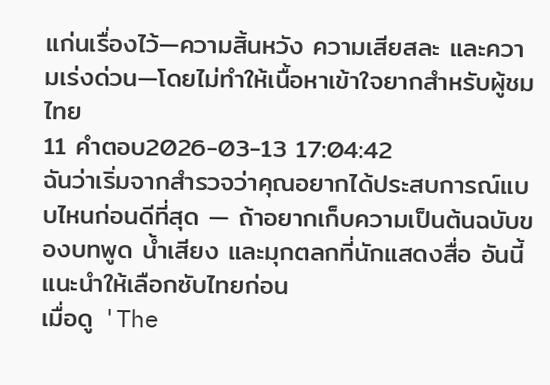แก่นเรื่องไว้—ความสิ้นหวัง ความเสียสละ และความเร่งด่วน—โดยไม่ทำให้เนื้อหาเข้าใจยากสำหรับผู้ชมไทย
11 คำตอบ2026-03-13 17:04:42
ฉันว่าเริ่มจากสำรวจว่าคุณอยากได้ประสบการณ์แบบไหนก่อนดีที่สุด — ถ้าอยากเก็บความเป็นต้นฉบับของบทพูด น้ำเสียง และมุกตลกที่นักแสดงสื่อ อันนี้แนะนำให้เลือกซับไทยก่อน
เมื่อดู 'The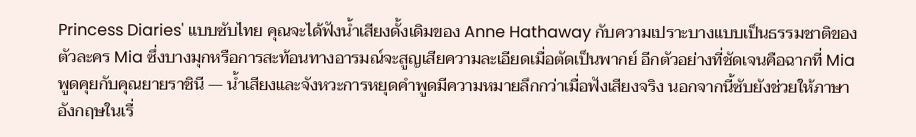Princess Diaries' แบบซับไทย คุณจะได้ฟังน้ำเสียงดั้งเดิมของ Anne Hathaway กับความเปราะบางแบบเป็นธรรมชาติของตัวละคร Mia ซึ่งบางมุกหรือการสะท้อนทางอารมณ์จะสูญเสียความละเอียดเมื่อตัดเป็นพากย์ อีกตัวอย่างที่ชัดเจนคือฉากที่ Mia พูดคุยกับคุณยายราชินี — น้ำเสียงและจังหวะการหยุดคำพูดมีความหมายลึกกว่าเมื่อฟังเสียงจริง นอกจากนี้ซับยังช่วยให้ภาษาอังกฤษในเรื่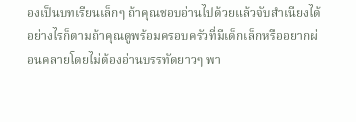องเป็นบทเรียนเล็กๆ ถ้าคุณชอบอ่านไปด้วยแล้วจับสำเนียงได้
อย่างไรก็ตามถ้าคุณดูพร้อมครอบครัวที่มีเด็กเล็กหรืออยากผ่อนคลายโดยไม่ต้องอ่านบรรทัดยาวๆ พา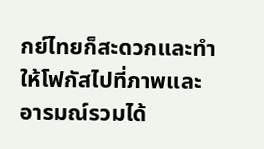กย์ไทยก็สะดวกและทำให้โฟกัสไปที่ภาพและอารมณ์รวมได้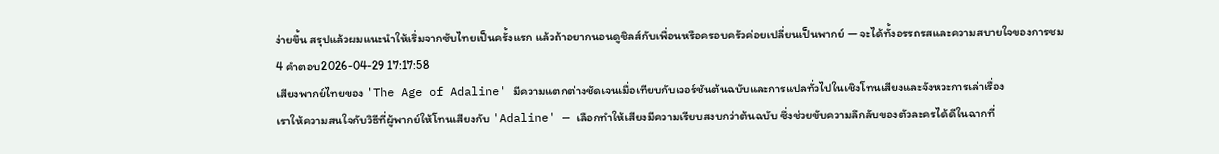ง่ายขึ้น สรุปแล้วผมแนะนำให้เริ่มจากซับไทยเป็นครั้งแรก แล้วถ้าอยากนอนดูชิลส์กับเพื่อนหรือครอบครัวค่อยเปลี่ยนเป็นพากย์ — จะได้ทั้งอรรถรสและความสบายใจของการชม
4 คำตอบ2026-04-29 17:17:58
เสียงพากย์ไทยของ 'The Age of Adaline' มีความแตกต่างชัดเจนเมื่อเทียบกับเวอร์ชันต้นฉบับและการแปลทั่วไปในเชิงโทนเสียงและจังหวะการเล่าเรื่อง
เราให้ความสนใจกับวิธีที่ผู้พากย์ให้โทนเสียงกับ 'Adaline' — เลือกทำให้เสียงมีความเรียบสงบกว่าต้นฉบับ ซึ่งช่วยขับความลึกลับของตัวละครได้ดีในฉากที่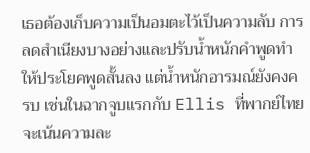เธอต้องเก็บความเป็นอมตะไว้เป็นความลับ การลดสำเนียงบางอย่างและปรับน้ำหนักคำพูดทำให้ประโยคพูดสั้นลง แต่น้ำหนักอารมณ์ยังคงครบ เช่นในฉากจูบแรกกับ Ellis ที่พากย์ไทยจะเน้นความละ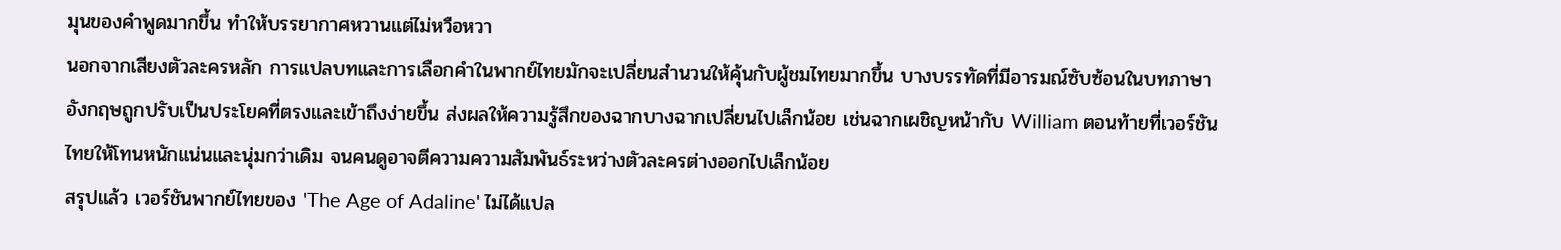มุนของคำพูดมากขึ้น ทำให้บรรยากาศหวานแต่ไม่หวือหวา
นอกจากเสียงตัวละครหลัก การแปลบทและการเลือกคำในพากย์ไทยมักจะเปลี่ยนสำนวนให้คุ้นกับผู้ชมไทยมากขึ้น บางบรรทัดที่มีอารมณ์ซับซ้อนในบทภาษาอังกฤษถูกปรับเป็นประโยคที่ตรงและเข้าถึงง่ายขึ้น ส่งผลให้ความรู้สึกของฉากบางฉากเปลี่ยนไปเล็กน้อย เช่นฉากเผชิญหน้ากับ William ตอนท้ายที่เวอร์ชันไทยให้โทนหนักแน่นและนุ่มกว่าเดิม จนคนดูอาจตีความความสัมพันธ์ระหว่างตัวละครต่างออกไปเล็กน้อย
สรุปแล้ว เวอร์ชันพากย์ไทยของ 'The Age of Adaline' ไม่ได้แปล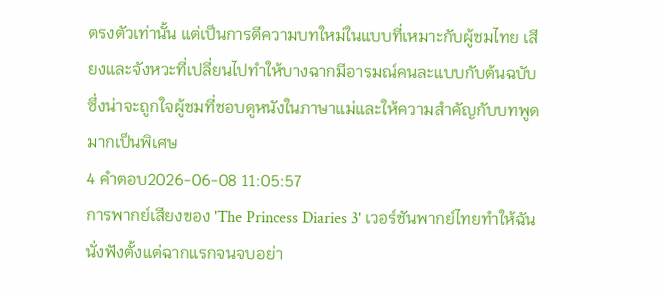ตรงตัวเท่านั้น แต่เป็นการตีความบทใหม่ในแบบที่เหมาะกับผู้ชมไทย เสียงและจังหวะที่เปลี่ยนไปทำให้บางฉากมีอารมณ์คนละแบบกับต้นฉบับ ซึ่งน่าจะถูกใจผู้ชมที่ชอบดูหนังในภาษาแม่และให้ความสำคัญกับบทพูดมากเป็นพิเศษ
4 คำตอบ2026-06-08 11:05:57
การพากย์เสียงของ 'The Princess Diaries 3' เวอร์ชันพากย์ไทยทำให้ฉันนั่งฟังตั้งแต่ฉากแรกจนจบอย่า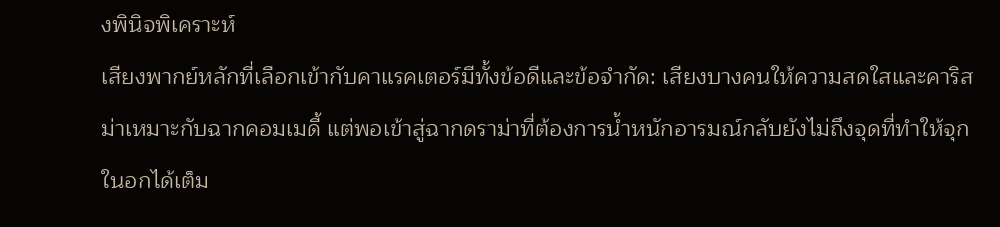งพินิจพิเคราะห์
เสียงพากย์หลักที่เลือกเข้ากับคาแรคเตอร์มีทั้งข้อดีและข้อจำกัด: เสียงบางคนให้ความสดใสและคาริสม่าเหมาะกับฉากคอมเมดี้ แต่พอเข้าสู่ฉากดราม่าที่ต้องการน้ำหนักอารมณ์กลับยังไม่ถึงจุดที่ทำให้จุกในอกได้เต็ม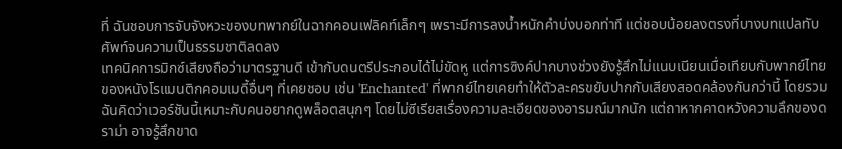ที่ ฉันชอบการจับจังหวะของบทพากย์ในฉากคอนเฟลิคท์เล็กๆ เพราะมีการลงน้ำหนักคำบ่งบอกท่าที แต่ชอบน้อยลงตรงที่บางบทแปลทับศัพท์จนความเป็นธรรมชาติลดลง
เทคนิคการมิกซ์เสียงถือว่ามาตรฐานดี เข้ากับดนตรีประกอบได้ไม่ขัดหู แต่การซิงค์ปากบางช่วงยังรู้สึกไม่แนบเนียนเมื่อเทียบกับพากย์ไทยของหนังโรแมนติกคอมเมดี้อื่นๆ ที่เคยชอบ เช่น 'Enchanted' ที่พากย์ไทยเคยทำให้ตัวละครขยับปากกับเสียงสอดคล้องกันกว่านี้ โดยรวมฉันคิดว่าเวอร์ชันนี้เหมาะกับคนอยากดูพล็อตสนุกๆ โดยไม่ซีเรียสเรื่องความละเอียดของอารมณ์มากนัก แต่ถาหากคาดหวังความลึกของดราม่า อาจรู้สึกขาด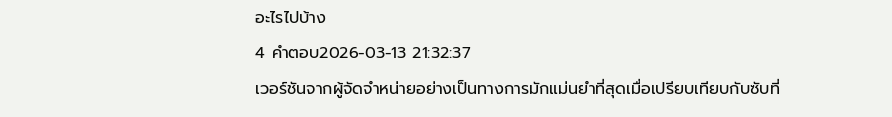อะไรไปบ้าง
4 คำตอบ2026-03-13 21:32:37
เวอร์ชันจากผู้จัดจำหน่ายอย่างเป็นทางการมักแม่นยำที่สุดเมื่อเปรียบเทียบกับซับที่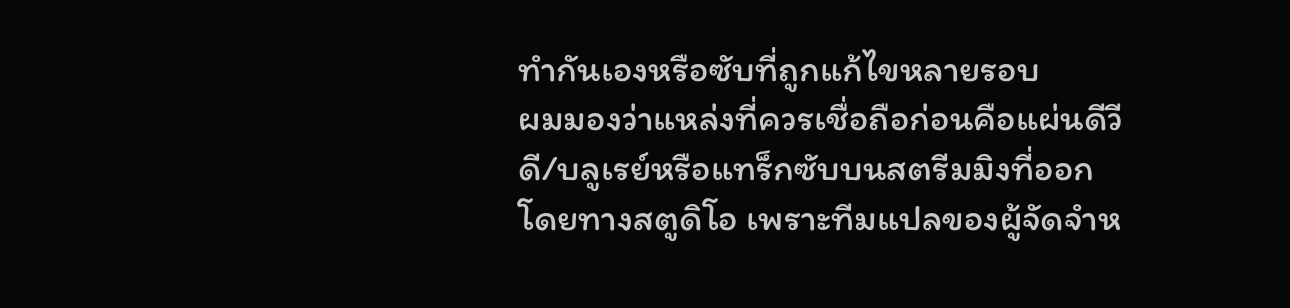ทำกันเองหรือซับที่ถูกแก้ไขหลายรอบ
ผมมองว่าแหล่งที่ควรเชื่อถือก่อนคือแผ่นดีวีดี/บลูเรย์หรือแทร็กซับบนสตรีมมิงที่ออกโดยทางสตูดิโอ เพราะทีมแปลของผู้จัดจำห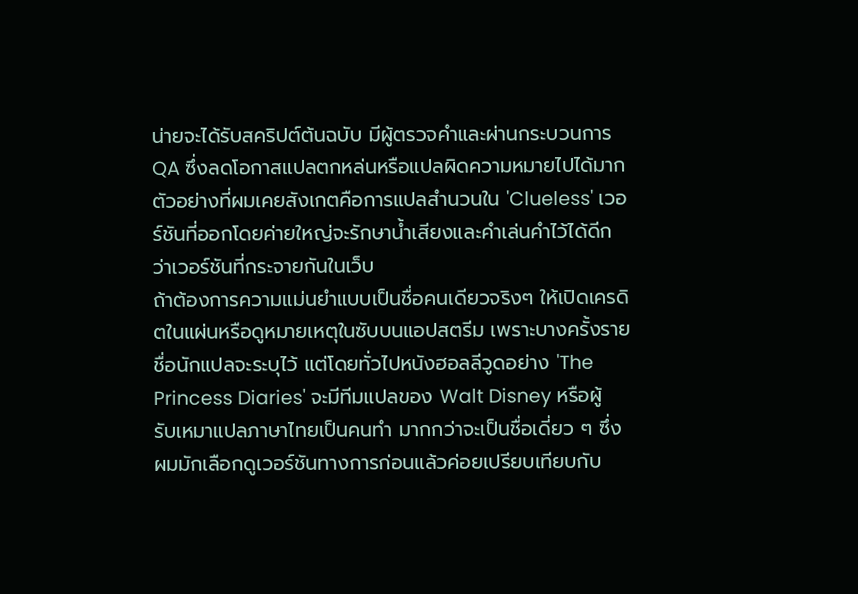น่ายจะได้รับสคริปต์ต้นฉบับ มีผู้ตรวจคำและผ่านกระบวนการ QA ซึ่งลดโอกาสแปลตกหล่นหรือแปลผิดความหมายไปได้มาก ตัวอย่างที่ผมเคยสังเกตคือการแปลสำนวนใน 'Clueless' เวอร์ชันที่ออกโดยค่ายใหญ่จะรักษาน้ำเสียงและคำเล่นคำไว้ได้ดีกว่าเวอร์ชันที่กระจายกันในเว็บ
ถ้าต้องการความแม่นยำแบบเป็นชื่อคนเดียวจริงๆ ให้เปิดเครดิตในแผ่นหรือดูหมายเหตุในซับบนแอปสตรีม เพราะบางครั้งรายชื่อนักแปลจะระบุไว้ แต่โดยทั่วไปหนังฮอลลีวูดอย่าง 'The Princess Diaries' จะมีทีมแปลของ Walt Disney หรือผู้รับเหมาแปลภาษาไทยเป็นคนทำ มากกว่าจะเป็นชื่อเดี่ยว ๆ ซึ่งผมมักเลือกดูเวอร์ชันทางการก่อนแล้วค่อยเปรียบเทียบกับ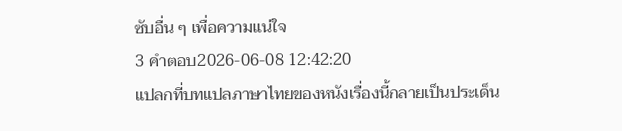ซับอื่น ๆ เพื่อความแน่ใจ
3 คำตอบ2026-06-08 12:42:20
แปลกที่บทแปลภาษาไทยของหนังเรื่องนี้กลายเป็นประเด็น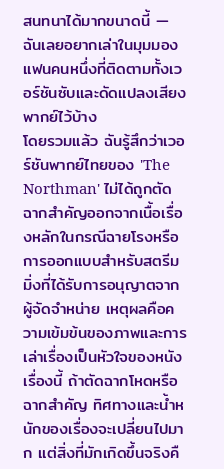สนทนาได้มากขนาดนี้ — ฉันเลยอยากเล่าในมุมมองแฟนคนหนึ่งที่ติดตามทั้งเวอร์ชันซับและดัดแปลงเสียงพากย์ไว้บ้าง
โดยรวมแล้ว ฉันรู้สึกว่าเวอร์ชันพากย์ไทยของ 'The Northman' ไม่ได้ถูกตัดฉากสำคัญออกจากเนื้อเรื่องหลักในกรณีฉายโรงหรือการออกแบบสำหรับสตรีมมิ่งที่ได้รับการอนุญาตจากผู้จัดจำหน่าย เหตุผลคือความเข้มข้นของภาพและการเล่าเรื่องเป็นหัวใจของหนังเรื่องนี้ ถ้าตัดฉากโหดหรือฉากสำคัญ ทิศทางและน้ำหนักของเรื่องจะเปลี่ยนไปมาก แต่สิ่งที่มักเกิดขึ้นจริงคื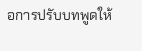อการปรับบทพูดให้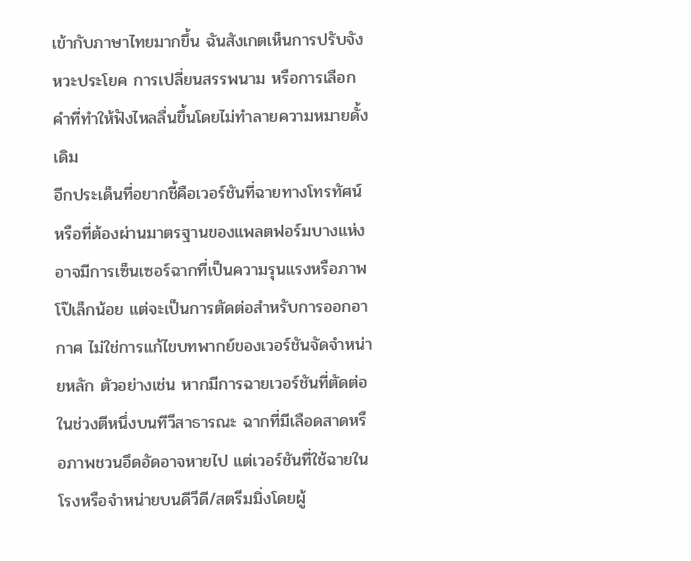เข้ากับภาษาไทยมากขึ้น ฉันสังเกตเห็นการปรับจังหวะประโยค การเปลี่ยนสรรพนาม หรือการเลือกคำที่ทำให้ฟังไหลลื่นขึ้นโดยไม่ทำลายความหมายดั้งเดิม
อีกประเด็นที่อยากชี้คือเวอร์ชันที่ฉายทางโทรทัศน์หรือที่ต้องผ่านมาตรฐานของแพลตฟอร์มบางแห่งอาจมีการเซ็นเซอร์ฉากที่เป็นความรุนแรงหรือภาพโป๊เล็กน้อย แต่จะเป็นการตัดต่อสำหรับการออกอากาศ ไม่ใช่การแก้ไขบทพากย์ของเวอร์ชันจัดจำหน่ายหลัก ตัวอย่างเช่น หากมีการฉายเวอร์ชันที่ตัดต่อในช่วงตีหนึ่งบนทีวีสาธารณะ ฉากที่มีเลือดสาดหรือภาพชวนอึดอัดอาจหายไป แต่เวอร์ชันที่ใช้ฉายในโรงหรือจำหน่ายบนดีวีดี/สตรีมมิ่งโดยผู้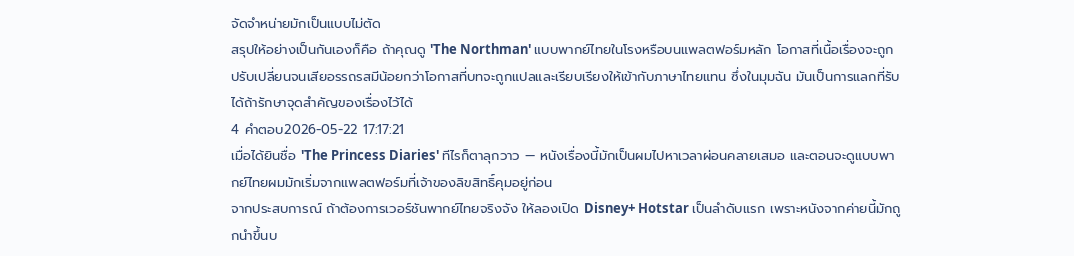จัดจำหน่ายมักเป็นแบบไม่ตัด
สรุปให้อย่างเป็นกันเองก็คือ ถ้าคุณดู 'The Northman' แบบพากย์ไทยในโรงหรือบนแพลตฟอร์มหลัก โอกาสที่เนื้อเรื่องจะถูกปรับเปลี่ยนจนเสียอรรถรสมีน้อยกว่าโอกาสที่บทจะถูกแปลและเรียบเรียงให้เข้ากับภาษาไทยแทน ซึ่งในมุมฉัน มันเป็นการแลกที่รับได้ถ้ารักษาจุดสำคัญของเรื่องไว้ได้
4 คำตอบ2026-05-22 17:17:21
เมื่อได้ยินชื่อ 'The Princess Diaries' ทีไรก็ตาลุกวาว — หนังเรื่องนี้มักเป็นผมไปหาเวลาผ่อนคลายเสมอ และตอนจะดูแบบพากย์ไทยผมมักเริ่มจากแพลตฟอร์มที่เจ้าของลิขสิทธิ์คุมอยู่ก่อน
จากประสบการณ์ ถ้าต้องการเวอร์ชันพากย์ไทยจริงจัง ให้ลองเปิด Disney+ Hotstar เป็นลำดับแรก เพราะหนังจากค่ายนี้มักถูกนำขึ้นบ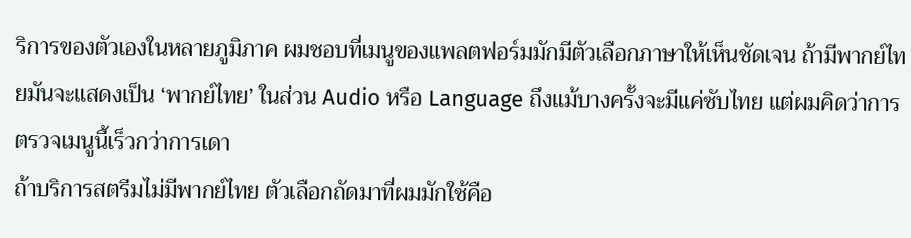ริการของตัวเองในหลายภูมิภาค ผมชอบที่เมนูของแพลตฟอร์มมักมีตัวเลือกภาษาให้เห็นชัดเจน ถ้ามีพากย์ไทยมันจะแสดงเป็น ‘พากย์ไทย’ ในส่วน Audio หรือ Language ถึงแม้บางครั้งจะมีแค่ซับไทย แต่ผมคิดว่าการตรวจเมนูนี้เร็วกว่าการเดา
ถ้าบริการสตรีมไม่มีพากย์ไทย ตัวเลือกถัดมาที่ผมมักใช้คือ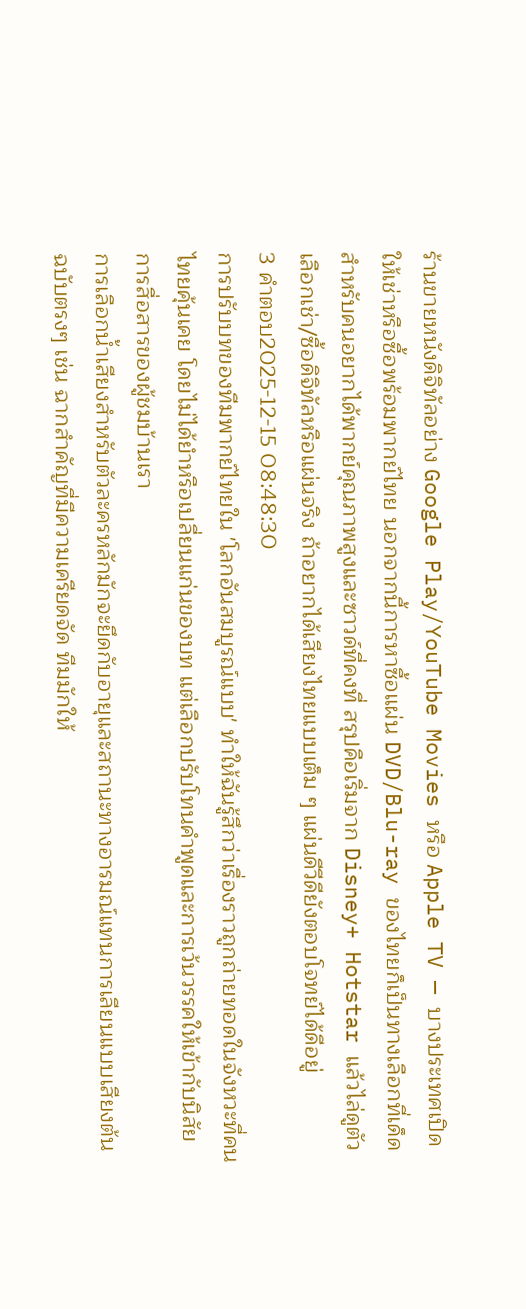ร้านขายหนังดิจิทัลอย่าง Google Play/YouTube Movies หรือ Apple TV — บางประเทศเปิดให้เช่าหรือซื้อพร้อมพากย์ไทย นอกจากนี้การหาซื้อแผ่น DVD/Blu-ray ของไทยก็เป็นทางเลือกที่เด็ดสำหรับคนอยากได้พากย์คุณภาพสูงและซาวด์ที่คงที่ สรุปคือเริ่มจาก Disney+ Hotstar แล้วไล่ดูตัวเลือกเช่า/ซื้อดิจิทัลหรือแผ่นจริง ถ้าอยากได้เสียงไทยแบบเต็ม ๆ แผ่นดีวีดียังตอบโจทย์ได้ดีอยู่
3 คำตอบ2025-12-15 08:48:30
การปรับบทของทีมพากย์ไทยใน 'โลกอันสมบูรณ์แบบ' ทำให้ฉันรู้สึกว่าเรื่องราวถูกถ่ายทอดในจังหวะที่คนไทยคุ้นเคย โดยไม่ได้ยำหรือเปลี่ยนแก่นของบท แต่เลือกปรับโทนคำพูดและการเว้นวรรคให้เข้ากับนิสัยการสื่อสารของผู้ชมบ้านเรา
การเลือกน้ำเสียงสำหรับตัวละครหลักมักจะยึดกับอายุและสถานะทางอารมณ์แทนการเลียนแบบเสียงต้นฉบับตรงๆ เช่น ฉากสำคัญที่มีความเครียดจัด ทีมมักให้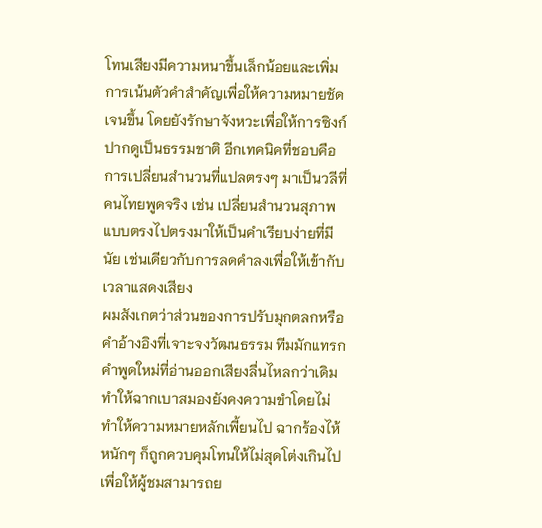โทนเสียงมีความหนาขึ้นเล็กน้อยและเพิ่มการเน้นตัวคำสำคัญเพื่อให้ความหมายชัดเจนขึ้น โดยยังรักษาจังหวะเพื่อให้การซิงก์ปากดูเป็นธรรมชาติ อีกเทคนิคที่ชอบคือการเปลี่ยนสำนวนที่แปลตรงๆ มาเป็นวลีที่คนไทยพูดจริง เช่น เปลี่ยนสำนวนสุภาพแบบตรงไปตรงมาให้เป็นคำเรียบง่ายที่มีนัย เช่นเดียวกับการลดคำลงเพื่อให้เข้ากับเวลาแสดงเสียง
ผมสังเกตว่าส่วนของการปรับมุกตลกหรือคำอ้างอิงที่เจาะจงวัฒนธรรม ทีมมักแทรกคำพูดใหม่ที่อ่านออกเสียงลื่นไหลกว่าเดิม ทำให้ฉากเบาสมองยังคงความขำโดยไม่ทำให้ความหมายหลักเพี้ยนไป ฉากร้องไห้หนักๆ ก็ถูกควบคุมโทนให้ไม่สุดโต่งเกินไป เพื่อให้ผู้ชมสามารถย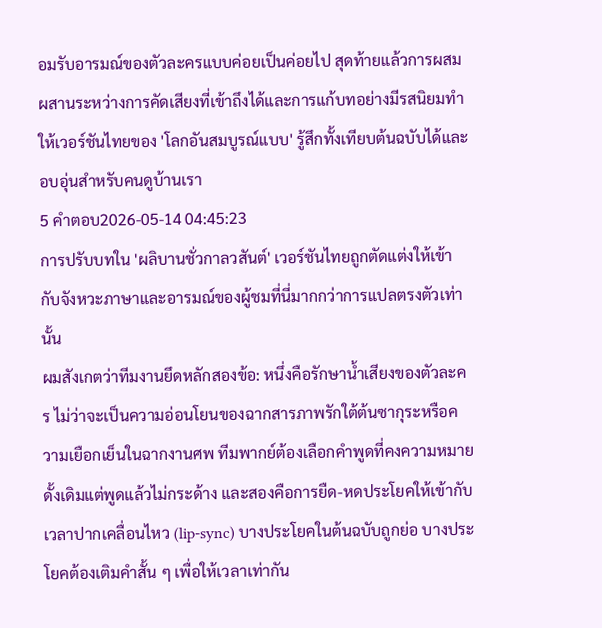อมรับอารมณ์ของตัวละครแบบค่อยเป็นค่อยไป สุดท้ายแล้วการผสมผสานระหว่างการคัดเสียงที่เข้าถึงได้และการแก้บทอย่างมีรสนิยมทำให้เวอร์ชันไทยของ 'โลกอันสมบูรณ์แบบ' รู้สึกทั้งเทียบต้นฉบับได้และอบอุ่นสำหรับคนดูบ้านเรา
5 คำตอบ2026-05-14 04:45:23
การปรับบทใน 'ผลิบานชั่วกาลวสันต์' เวอร์ชันไทยถูกตัดแต่งให้เข้ากับจังหวะภาษาและอารมณ์ของผู้ชมที่นี่มากกว่าการแปลตรงตัวเท่านั้น
ผมสังเกตว่าทีมงานยึดหลักสองข้อ: หนึ่งคือรักษาน้ำเสียงของตัวละคร ไม่ว่าจะเป็นความอ่อนโยนของฉากสารภาพรักใต้ต้นซากุระหรือความเยือกเย็นในฉากงานศพ ทีมพากย์ต้องเลือกคำพูดที่คงความหมายดั้งเดิมแต่พูดแล้วไม่กระด้าง และสองคือการยืด-หดประโยคให้เข้ากับเวลาปากเคลื่อนไหว (lip-sync) บางประโยคในต้นฉบับถูกย่อ บางประโยคต้องเติมคำสั้น ๆ เพื่อให้เวลาเท่ากัน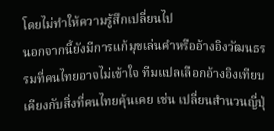โดยไม่ทำให้ความรู้สึกเปลี่ยนไป
นอกจากนี้ยังมีการแก้มุขเล่นคำหรืออ้างอิงวัฒนธรรมที่คนไทยอาจไม่เข้าใจ ทีมแปลเลือกอ้างอิงเทียบเคียงกับสิ่งที่คนไทยคุ้นเคย เช่น เปลี่ยนสำนวนญี่ปุ่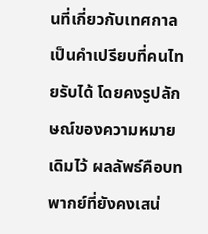นที่เกี่ยวกับเทศกาลเป็นคำเปรียบที่คนไทยรับได้ โดยคงรูปลักษณ์ของความหมายเดิมไว้ ผลลัพธ์คือบทพากย์ที่ยังคงเสน่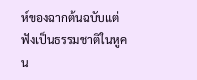ห์ของฉากต้นฉบับแต่ฟังเป็นธรรมชาติในหูคน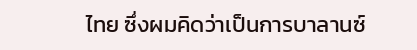ไทย ซึ่งผมคิดว่าเป็นการบาลานซ์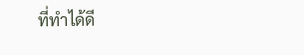ที่ทำได้ดี